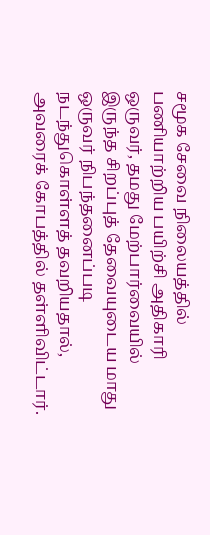சமூக சேவை நிலையத்தில் பணியாற்றிய பயிற்சி அதிகாரி ஒருவர், தமது மேற்பார்வையில் இருந்த சிறப்புத் தேவையுடைய மாது ஒருவர் நிபந்தனைப்படி நடந்துகொள்ளத் தவறியதால், அவரைக் கோபத்தில் தள்ளிவிட்டார்.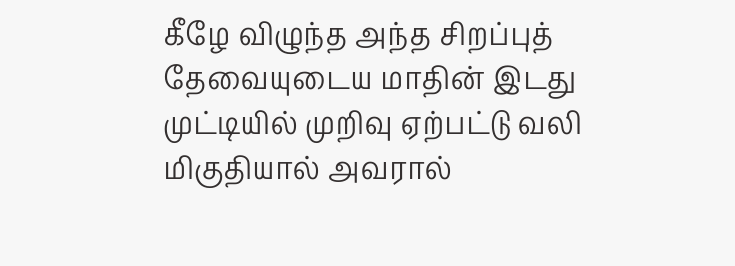கீழே விழுந்த அந்த சிறப்புத் தேவையுடைய மாதின் இடது முட்டியில் முறிவு ஏற்பட்டு வலி மிகுதியால் அவரால்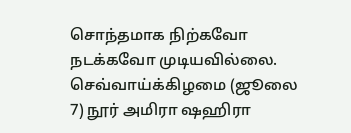சொந்தமாக நிற்கவோ நடக்கவோ முடியவில்லை.
செவ்வாய்க்கிழமை (ஜூலை 7) நூர் அமிரா ஷஹிரா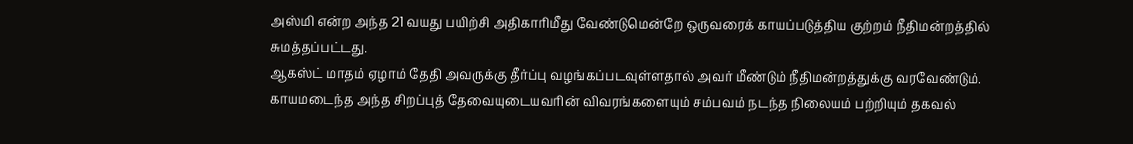அஸ்மி என்ற அந்த 21 வயது பயிற்சி அதிகாரிமீது வேண்டுமென்றே ஒருவரைக் காயப்படுத்திய குற்றம் நீதிமன்றத்தில் சுமத்தப்பட்டது.
ஆகஸ்ட் மாதம் ஏழாம் தேதி அவருக்கு தீர்ப்பு வழங்கப்படவுள்ளதால் அவர் மீண்டும் நீதிமன்றத்துக்கு வரவேண்டும்.
காயமடைந்த அந்த சிறப்புத் தேவையுடையவரின் விவரங்களையும் சம்பவம் நடந்த நிலையம் பற்றியும் தகவல்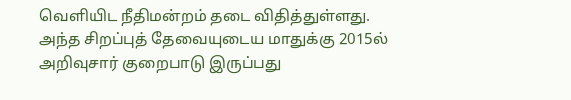வெளியிட நீதிமன்றம் தடை விதித்துள்ளது. அந்த சிறப்புத் தேவையுடைய மாதுக்கு 2015ல் அறிவுசார் குறைபாடு இருப்பது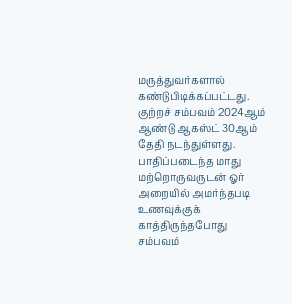மருத்துவர்களால் கண்டுபிடிக்கப்பட்டது.
குற்றச் சம்பவம் 2024ஆம் ஆண்டு ஆகஸ்ட் 30ஆம் தேதி நடந்துள்ளது. பாதிப்படைந்த மாது மற்றொருவருடன் ஓர் அறையில் அமர்ந்தபடி உணவுக்குக் காத்திருந்தபோது சம்பவம்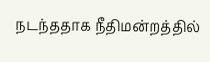நடந்ததாக நீதிமன்றத்தில்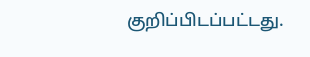குறிப்பிடப்பட்டது.